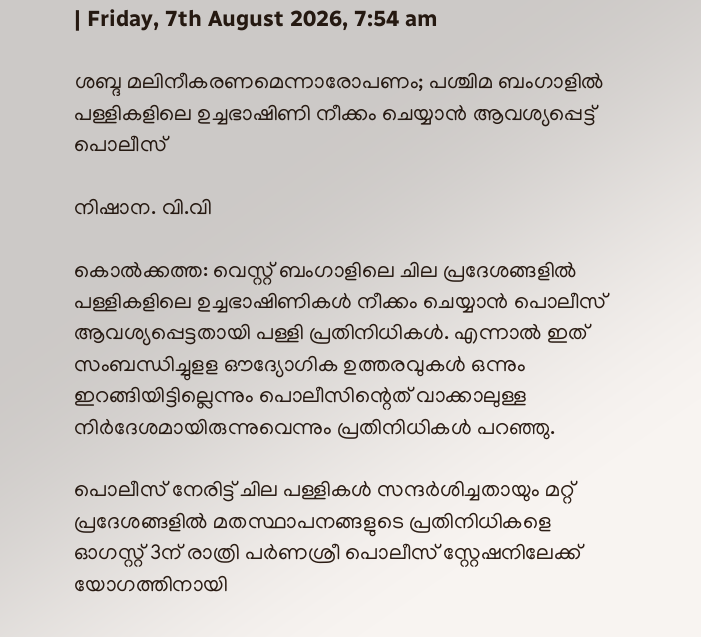| Friday, 7th August 2026, 7:54 am

ശബ്ദ മലിനീകരണമെന്നാരോപണം; പശ്ചിമ ബംഗാളില്‍ പള്ളികളിലെ ഉച്ചഭാഷിണി നീക്കം ചെയ്യാന്‍ ആവശ്യപ്പെട്ട് പൊലീസ്

നിഷാന. വി.വി

കൊല്‍ക്കത്ത: വെസ്റ്റ് ബംഗാളിലെ ചില പ്രദേശങ്ങളില്‍ പള്ളികളിലെ ഉച്ചഭാഷിണികള്‍ നീക്കം ചെയ്യാന്‍ പൊലീസ് ആവശ്യപ്പെട്ടതായി പള്ളി പ്രതിനിധികള്‍. എന്നാല്‍ ഇത് സംബന്ധിച്ചുളള ഔദ്യോഗിക ഉത്തരവുകള്‍ ഒന്നും ഇറങ്ങിയിട്ടില്ലെന്നും പൊലീസിന്റെത് വാക്കാലുള്ള നിര്‍ദേശമായിരുന്നുവെന്നും പ്രതിനിധികള്‍ പറഞ്ഞു.

പൊലീസ് നേരിട്ട് ചില പള്ളികള്‍ സന്ദര്‍ശിച്ചതായും മറ്റ് പ്രദേശങ്ങളില്‍ മതസ്ഥാപനങ്ങളുടെ പ്രതിനിധികളെ ഓഗസ്റ്റ് 3ന് രാത്രി പര്‍ണശ്രീ പൊലീസ് സ്റ്റേഷനിലേക്ക് യോഗത്തിനായി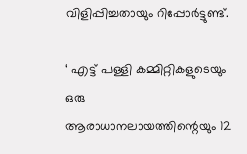വിളിപ്പിച്ചതായും റിപ്പോര്‍ട്ടുണ്ട്.

‘ എട്ട് പള്ളി കമ്മിറ്റികളുടെയും ഒരു ആരാധാനലായത്തിന്റെയും 12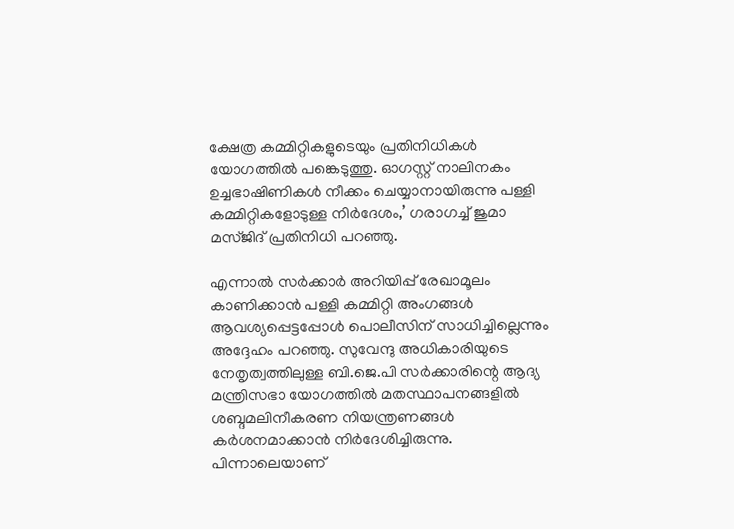ക്ഷേത്ര കമ്മിറ്റികളുടെയും പ്രതിനിധികള്‍ യോഗത്തില്‍ പങ്കെടുത്തു. ഓഗസ്റ്റ് നാലിനകം ഉച്ചഭാഷിണികള്‍ നീക്കം ചെയ്യാനായിരുന്നു പള്ളി കമ്മിറ്റികളോടുള്ള നിര്‍ദേശം,’ ഗരാഗച്ച് ജുമാ മസ്ജിദ് പ്രതിനിധി പറഞ്ഞു.

എന്നാല്‍ സര്‍ക്കാര്‍ അറിയിപ്പ് രേഖാമൂലം കാണിക്കാന്‍ പള്ളി കമ്മിറ്റി അംഗങ്ങള്‍ ആവശ്യപ്പെട്ടപ്പോള്‍ പൊലീസിന് സാധിച്ചില്ലെന്നും അദ്ദേഹം പറഞ്ഞു. സുവേന്ദു അധികാരിയുടെ നേതൃത്വത്തിലുള്ള ബി.ജെ.പി സര്‍ക്കാരിന്റെ ആദ്യ മന്ത്രിസഭാ യോഗത്തില്‍ മതസ്ഥാപനങ്ങളില്‍ ശബ്ദമലിനീകരണ നിയന്ത്രണങ്ങള്‍ കര്‍ശനമാക്കാന്‍ നിര്‍ദേശിച്ചിരുന്നു. പിന്നാലെയാണ്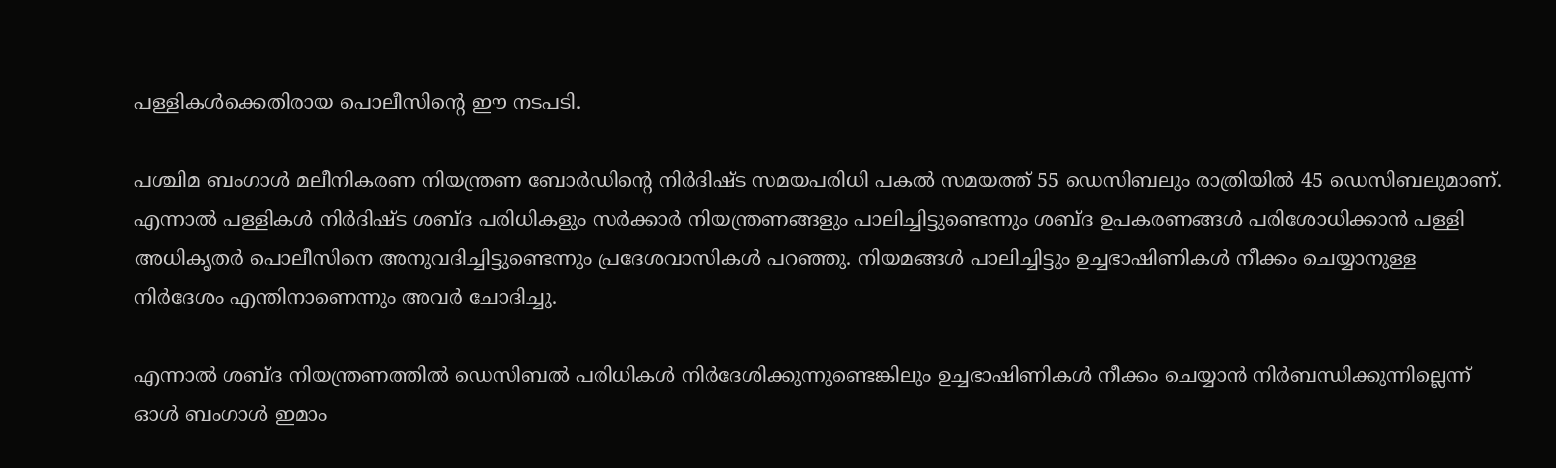പള്ളികള്‍ക്കെതിരായ പൊലീസിന്റെ ഈ നടപടി.

പശ്ചിമ ബംഗാള്‍ മലീനികരണ നിയന്ത്രണ ബോര്‍ഡിന്റെ നിര്‍ദിഷ്ട സമയപരിധി പകല്‍ സമയത്ത് 55 ഡെസിബലും രാത്രിയില്‍ 45 ഡെസിബലുമാണ്. എന്നാല്‍ പള്ളികള്‍ നിര്‍ദിഷ്ട ശബ്ദ പരിധികളും സര്‍ക്കാര്‍ നിയന്ത്രണങ്ങളും പാലിച്ചിട്ടുണ്ടെന്നും ശബ്ദ ഉപകരണങ്ങള്‍ പരിശോധിക്കാന്‍ പള്ളി അധികൃതര്‍ പൊലീസിനെ അനുവദിച്ചിട്ടുണ്ടെന്നും പ്രദേശവാസികള്‍ പറഞ്ഞു. നിയമങ്ങള്‍ പാലിച്ചിട്ടും ഉച്ചഭാഷിണികള്‍ നീക്കം ചെയ്യാനുള്ള നിര്‍ദേശം എന്തിനാണെന്നും അവര്‍ ചോദിച്ചു.

എന്നാല്‍ ശബ്ദ നിയന്ത്രണത്തില്‍ ഡെസിബല്‍ പരിധികള്‍ നിര്‍ദേശിക്കുന്നുണ്ടെങ്കിലും ഉച്ചഭാഷിണികള്‍ നീക്കം ചെയ്യാന്‍ നിര്‍ബന്ധിക്കുന്നില്ലെന്ന് ഓള്‍ ബംഗാള്‍ ഇമാം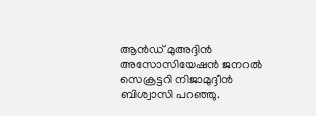ആന്‍ഡ് മുഅദ്ദിന്‍ അസോസിയേഷന്‍ ജനറല്‍ സെക്രട്ടറി നിജാമുദ്ദീന്‍ ബിശ്വാസി പറഞ്ഞു.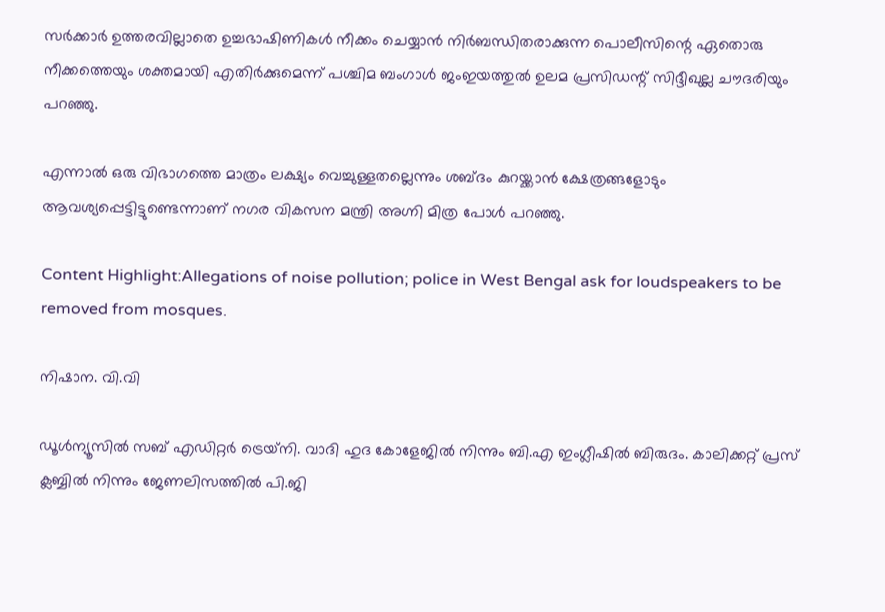സര്‍ക്കാര്‍ ഉത്തരവില്ലാതെ ഉച്ചഭാഷിണികള്‍ നീക്കം ചെയ്യാന്‍ നിര്‍ബന്ധിതരാക്കുന്ന പൊലീസിന്റെ ഏതൊരു നീക്കത്തെയും ശക്തമായി എതിര്‍ക്കുമെന്ന് പശ്ചിമ ബംഗാള്‍ ജംഇയത്തുല്‍ ഉലമ പ്രസിഡന്റ് സിദ്ദീഖുല്ല ചൗദരിയും പറഞ്ഞു.

എന്നാല്‍ ഒരു വിഭാഗത്തെ മാത്രം ലക്ഷ്യം വെച്ചുള്ളതല്ലെന്നും ശബ്ദം കുറയ്ക്കാന്‍ ക്ഷേത്രങ്ങളോടും ആവശ്യപ്പെട്ടിട്ടുണ്ടെന്നാണ് നഗര വികസന മന്ത്രി അഗ്നി മിത്ര പോള്‍ പറഞ്ഞു.

Content Highlight:Allegations of noise pollution; police in West Bengal ask for loudspeakers to be removed from mosques.

നിഷാന. വി.വി

ഡൂള്‍ന്യൂസില്‍ സബ് എഡിറ്റര്‍ ട്രെയ്‌നി. വാദി ഹുദ കോളേജില്‍ നിന്നും ബി.എ ഇംഗ്ലീഷില്‍ ബിരുദം. കാലിക്കറ്റ് പ്രസ് ക്ലബ്ബില്‍ നിന്നും ജേണലിസത്തില്‍ പി.ജി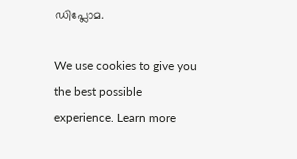ഡിപ്ലോമ.

We use cookies to give you the best possible experience. Learn more